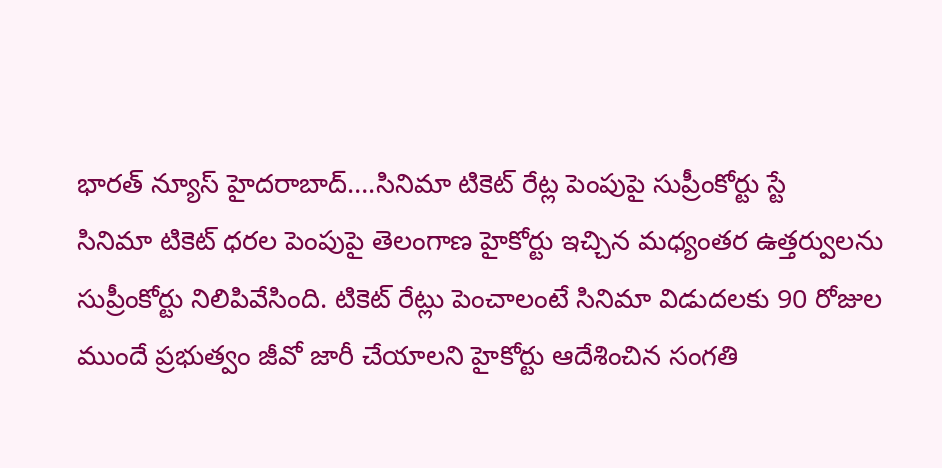భారత్ న్యూస్ హైదరాబాద్….సినిమా టికెట్ రేట్ల పెంపుపై సుప్రీంకోర్టు స్టే
సినిమా టికెట్ ధరల పెంపుపై తెలంగాణ హైకోర్టు ఇచ్చిన మధ్యంతర ఉత్తర్వులను సుప్రీంకోర్టు నిలిపివేసింది. టికెట్ రేట్లు పెంచాలంటే సినిమా విడుదలకు 90 రోజుల ముందే ప్రభుత్వం జీవో జారీ చేయాలని హైకోర్టు ఆదేశించిన సంగతి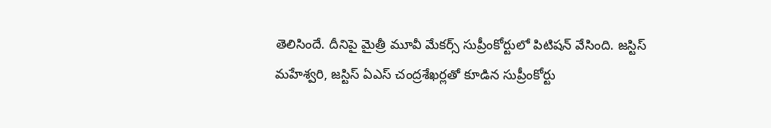తెలిసిందే. దీనిపై మైత్రీ మూవీ మేకర్స్ సుప్రీంకోర్టులో పిటిషన్ వేసింది. జస్టిస్ మహేశ్వరి, జస్టిస్ ఏఎస్ చంద్రశేఖర్లతో కూడిన సుప్రీంకోర్టు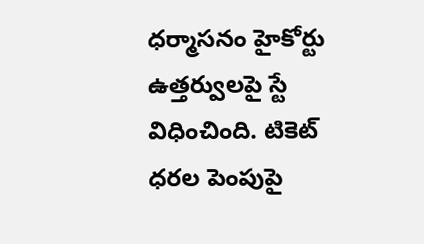ధర్మాసనం హైకోర్టు ఉత్తర్వులపై స్టే విధించింది. టికెట్ ధరల పెంపుపై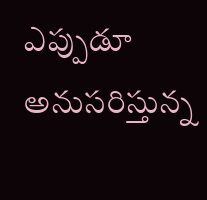ఎప్పుడూ అనుసరిస్తున్న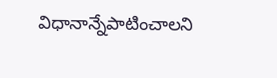విధానాన్నేపాటించాలని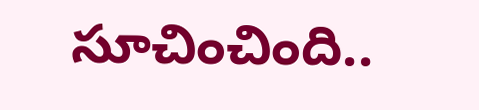సూచించింది..